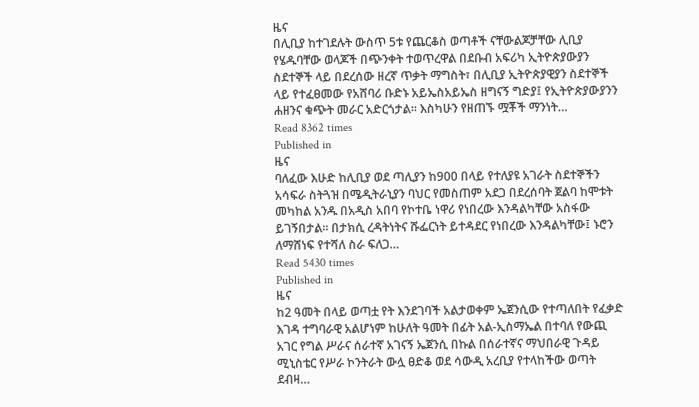ዜና
በሊቢያ ከተገደሉት ውስጥ 5ቱ የጨርቆስ ወጣቶች ናቸውልጆቻቸው ሊቢያ የሄዱባቸው ወላጆች በጭንቀት ተወጥረዋል በደቡብ አፍሪካ ኢትዮጵያውያን ስደተኞች ላይ በደረሰው ዘረኛ ጥቃት ማግስት፣ በሊቢያ ኢትዮጵያዊያን ስደተኞች ላይ የተፈፀመው የአሸባሪ ቡድኑ አይኤስአይኤስ ዘግናኝ ግድያ፤ የኢትዮጵያውያንን ሐዘንና ቁጭት መራር አድርጎታል፡፡ እስካሁን የዘጠኙ ሟቾች ማንነት…
Read 8362 times
Published in
ዜና
ባለፈው እሁድ ከሊቢያ ወደ ጣሊያን ከ900 በላይ የተለያዩ አገራት ስደተኞችን አሳፍራ ስትጓዝ በሜዲትራኒያን ባህር የመስጠም አደጋ በደረሰባት ጀልባ ከሞቱት መካከል አንዱ በአዲስ አበባ የኮተቤ ነዋሪ የነበረው እንዳልካቸው አስፋው ይገኝበታል፡፡ በታክሲ ረዳትነትና ሹፌርነት ይተዳደር የነበረው እንዳልካቸው፤ ኑሮን ለማሸነፍ የተሻለ ስራ ፍለጋ…
Read 5430 times
Published in
ዜና
ከ2 ዓመት በላይ ወጣቷ የት እንደገባች አልታወቀም ኤጀንሲው የተጣለበት የፈቃድ እገዳ ተግባራዊ አልሆነም ከሁለት ዓመት በፊት አል-ኢስማኤል በተባለ የውጪ አገር የግል ሥራና ሰራተኛ አገናኝ ኤጀንሲ በኩል በሰራተኛና ማህበራዊ ጉዳይ ሚኒስቴር የሥራ ኮንትራት ውሏ ፀድቆ ወደ ሳውዲ አረቢያ የተላከችው ወጣት ደብዛ…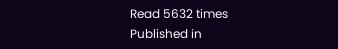Read 5632 times
Published in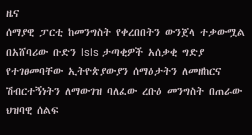ዜና
ሰማያዊ ፓርቲ ከመንግስት የቀረበበትን ውንጀላ ተቃውሟል በአሸባሪው ቡድን IsIs ታጣቂዎች አሰቃቂ ግድያ የተገፀመባቸው ኢትዮጵያውያን ሰማዕታትን ለመዘከርና ሽብርተኝነትን ለማውገዝ ባለፈው ረቡዕ መንግስት በጠራው ህዝባዊ ሰልፍ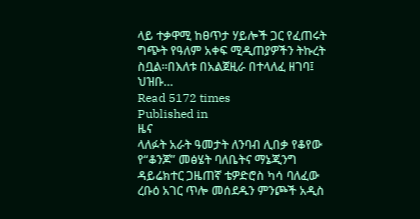ላይ ተቃዋሚ ከፀጥታ ሃይሎች ጋር የፈጠሩት ግጭት የዓለም አቀፍ ሚዲጠያዎችን ትኩረት ስቧል፡፡በእለቱ በአልጀዚራ በተላለፈ ዘገባ፤ ህዝቡ…
Read 5172 times
Published in
ዜና
ላለፉት አራት ዓመታት ለንባብ ሊበቃ የቆየው የ“ቆንጆ” መፅሄት ባለቤትና ማኔጂንግ ዳይሬክተር ጋዜጠኛ ቴዎድሮስ ካሳ ባለፈው ረቡዕ አገር ጥሎ መሰደዱን ምንጮች አዲስ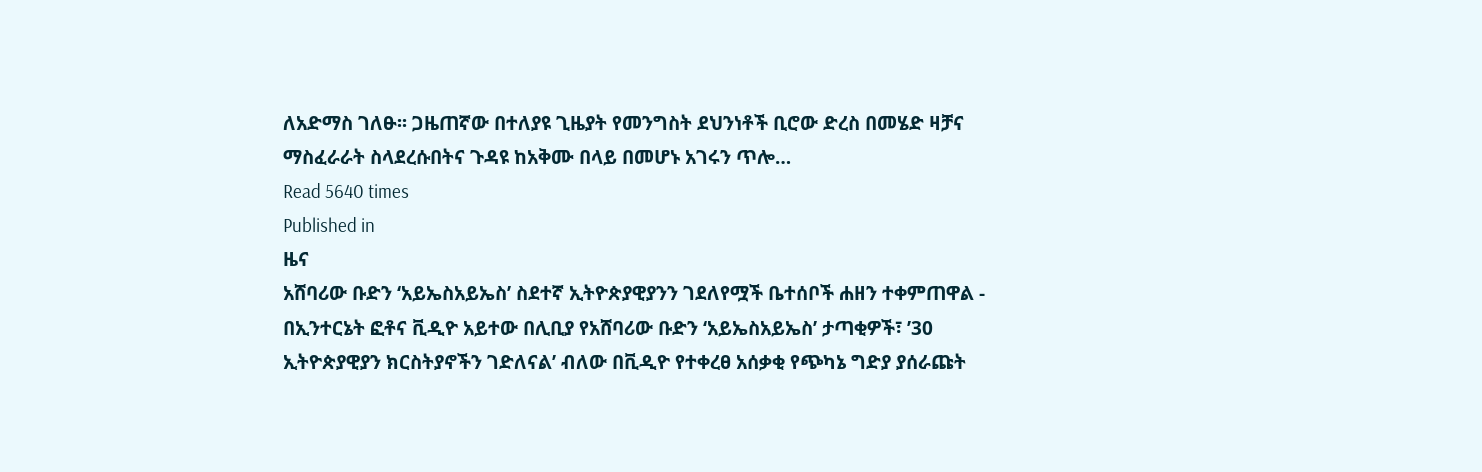ለአድማስ ገለፁ፡፡ ጋዜጠኛው በተለያዩ ጊዜያት የመንግስት ደህንነቶች ቢሮው ድረስ በመሄድ ዛቻና ማስፈራራት ስላደረሱበትና ጉዳዩ ከአቅሙ በላይ በመሆኑ አገሩን ጥሎ…
Read 5640 times
Published in
ዜና
አሸባሪው ቡድን ‘አይኤስአይኤስ’ ስደተኛ ኢትዮጵያዊያንን ገደለየሟች ቤተሰቦች ሐዘን ተቀምጠዋል - በኢንተርኔት ፎቶና ቪዲዮ አይተው በሊቢያ የአሸባሪው ቡድን ‘አይኤስአይኤስ’ ታጣቂዎች፣ ’30 ኢትዮጵያዊያን ክርስትያኖችን ገድለናል’ ብለው በቪዲዮ የተቀረፀ አሰቃቂ የጭካኔ ግድያ ያሰራጩት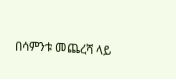በሳምንቱ መጨረሻ ላይ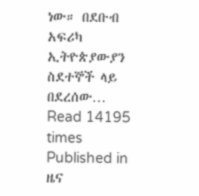ነው። በደቡብ አፍሪካ ኢትዮጵያውያን ስደተኞች ላይ በደረሰው…
Read 14195 times
Published in
ዜና